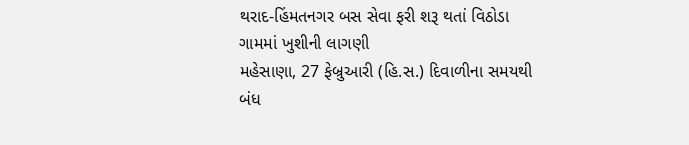થરાદ-હિંમતનગર બસ સેવા ફરી શરૂ થતાં વિઠોડા ગામમાં ખુશીની લાગણી
મહેસાણા, 27 ફેબ્રુઆરી (હિ.સ.) દિવાળીના સમયથી બંધ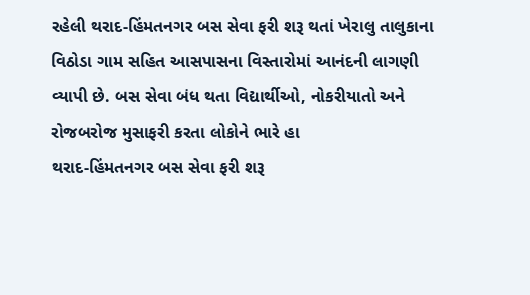રહેલી થરાદ-હિંમતનગર બસ સેવા ફરી શરૂ થતાં ખેરાલુ તાલુકાના વિઠોડા ગામ સહિત આસપાસના વિસ્તારોમાં આનંદની લાગણી વ્યાપી છે. બસ સેવા બંધ થતા વિદ્યાર્થીઓ, નોકરીયાતો અને રોજબરોજ મુસાફરી કરતા લોકોને ભારે હા
થરાદ-હિંમતનગર બસ સેવા ફરી શરૂ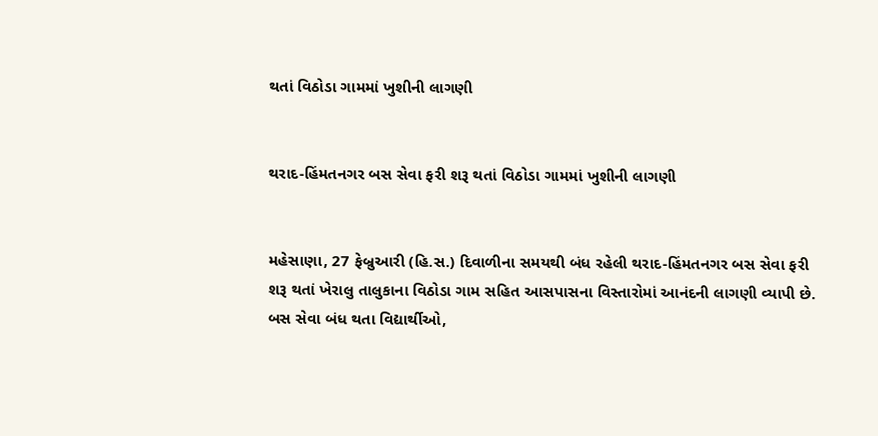થતાં વિઠોડા ગામમાં ખુશીની લાગણી


થરાદ-હિંમતનગર બસ સેવા ફરી શરૂ થતાં વિઠોડા ગામમાં ખુશીની લાગણી


મહેસાણા, 27 ફેબ્રુઆરી (હિ.સ.) દિવાળીના સમયથી બંધ રહેલી થરાદ-હિંમતનગર બસ સેવા ફરી શરૂ થતાં ખેરાલુ તાલુકાના વિઠોડા ગામ સહિત આસપાસના વિસ્તારોમાં આનંદની લાગણી વ્યાપી છે. બસ સેવા બંધ થતા વિદ્યાર્થીઓ,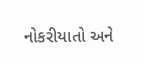નોકરીયાતો અને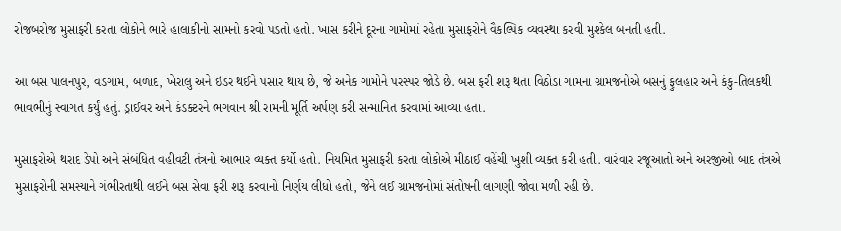રોજબરોજ મુસાફરી કરતા લોકોને ભારે હાલાકીનો સામનો કરવો પડતો હતો. ખાસ કરીને દૂરના ગામોમાં રહેતા મુસાફરોને વૈકલ્પિક વ્યવસ્થા કરવી મુશ્કેલ બનતી હતી.

આ બસ પાલનપુર, વડગામ, બળાદ, ખેરાલુ અને ઇડર થઈને પસાર થાય છે, જે અનેક ગામોને પરસ્પર જોડે છે. બસ ફરી શરૂ થતા વિઠોડા ગામના ગ્રામજનોએ બસનું ફુલહાર અને કંકુ-તિલકથી ભાવભીનું સ્વાગત કર્યું હતું. ડ્રાઈવર અને કંડક્ટરને ભગવાન શ્રી રામની મૂર્તિ અર્પણ કરી સન્માનિત કરવામાં આવ્યા હતા.

મુસાફરોએ થરાદ ડેપો અને સંબંધિત વહીવટી તંત્રનો આભાર વ્યક્ત કર્યો હતો. નિયમિત મુસાફરી કરતા લોકોએ મીઠાઈ વહેંચી ખુશી વ્યક્ત કરી હતી. વારંવાર રજૂઆતો અને અરજીઓ બાદ તંત્રએ મુસાફરોની સમસ્યાને ગંભીરતાથી લઈને બસ સેવા ફરી શરૂ કરવાનો નિર્ણય લીધો હતો, જેને લઈ ગ્રામજનોમાં સંતોષની લાગણી જોવા મળી રહી છે.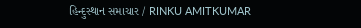હિન્દુસ્થાન સમાચાર / RINKU AMITKUMAR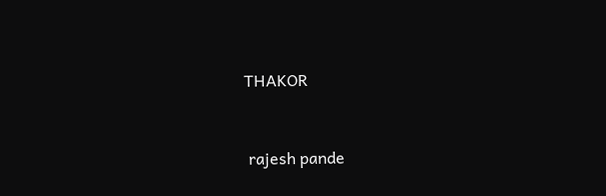THAKOR


 rajesh pande